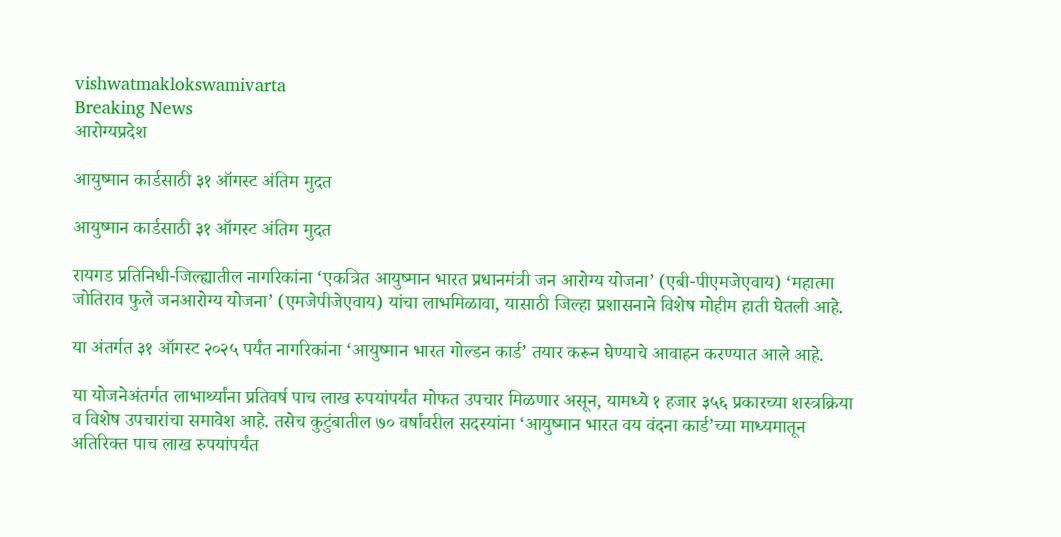vishwatmaklokswamivarta
Breaking News
आरोग्यप्रदेश

आयुष्मान कार्डसाठी ३१ ऑगस्ट अंतिम मुदत

आयुष्मान कार्डसाठी ३१ ऑगस्ट अंतिम मुदत

रायगड प्रतिनिधी-जिल्ह्यातील नागरिकांना ‘एकत्रित आयुष्मान भारत प्रधानमंत्री जन आरोग्य योजना’ (एबी-पीएमजेएवाय) ‘महात्मा जोतिराव फुले जनआरोग्य योजना’ (एमजेपीजेएवाय) यांचा लाभमिळावा, यासाठी जिल्हा प्रशासनाने विशेष मोहीम हाती घेतली आहे.

या अंतर्गत ३१ ऑगस्ट २०२५ पर्यंत नागरिकांना ‘आयुष्मान भारत गोल्डन कार्ड’ तयार करून घेण्याचे आवाहन करण्यात आले आहे.

या योजनेअंतर्गत लाभार्थ्यांना प्रतिवर्ष पाच लाख रुपयांपर्यंत मोफत उपचार मिळणार असून, यामध्ये १ हजार ३५६ प्रकारच्या शस्त्रक्रिया व विशेष उपचारांचा समावेश आहे. तसेच कुटुंबातील ७० वर्षांवरील सदस्यांना ‘आयुष्मान भारत वय वंदना कार्ड’च्या माध्यमातून अतिरिक्त पाच लाख रुपयांपर्यंत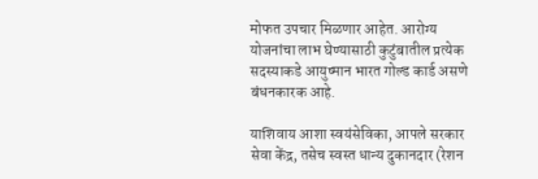मोफत उपचार मिळणार आहेत. आरोग्य योजनांचा लाभ घेण्यासाठी कुटुंबातील प्रत्येक सदस्याकडे आयुष्मान भारत गोल्ड कार्ड असणे बंधनकारक आहे.

याशिवाय आशा स्वयंसेविका, आपले सरकार सेवा केंद्र, तसेच स्वस्त धान्य दुकानदार (रेशन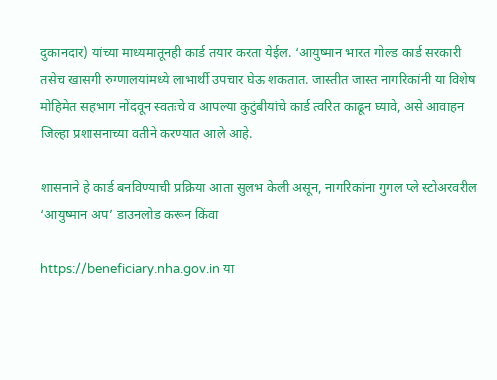दुकानदार) यांच्या माध्यमातूनही कार्ड तयार करता येईल. ‘आयुष्मान भारत गोल्ड कार्ड सरकारी तसेच खासगी रुग्णालयांमध्ये लाभार्थी उपचार घेऊ शकतात. जास्तीत जास्त नागरिकांनी या विशेष मोहिमेत सहभाग नोंदवून स्वतःचे व आपल्या कुटुंबीयांचे कार्ड त्वरित काढून घ्यावे, असे आवाहन जिल्हा प्रशासनाच्या वतीने करण्यात आले आहे.

शासनाने हे कार्ड बनविण्याची प्रक्रिया आता सुलभ केली असून, नागरिकांना गुगल प्ले स्टोअरवरील ‘आयुष्मान अप’ डाउनलोड करून किंवा

https://beneficiary.nha.gov.in या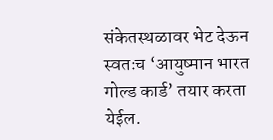संकेतस्थळावर भेट देऊन स्वतःच ‘आयुष्मान भारत गोल्ड कार्ड’ तयार करता येईल.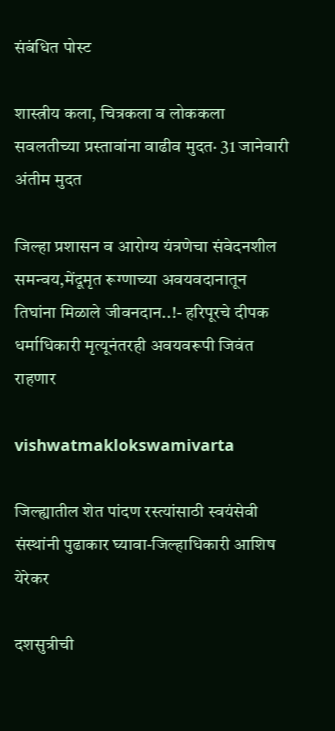संबंधित पोस्ट

शास्त्रीय कला, चित्रकला व लोककला सवलतीच्या प्रस्तावांना वाढीव मुदत· 31 जानेवारी अंतीम मुदत

जिल्हा प्रशासन व आरोग्य यंत्रणेचा संवेदनशील समन्वय,मेंदूमृत रूग्णाच्या अवयवदानातून तिघांना मिळाले जीवनदान..!- हरिपूरचे दीपक धर्माधिकारी मृत्यूनंतरही अवयवरूपी जिवंत राहणार

vishwatmaklokswamivarta

जिल्ह्यातील शेत पांदण रस्त्यांसाठी स्वयंसेवी संस्थांनी पुढाकार घ्यावा-जिल्हाधिकारी आशिष येरेकर

दशसुत्रीची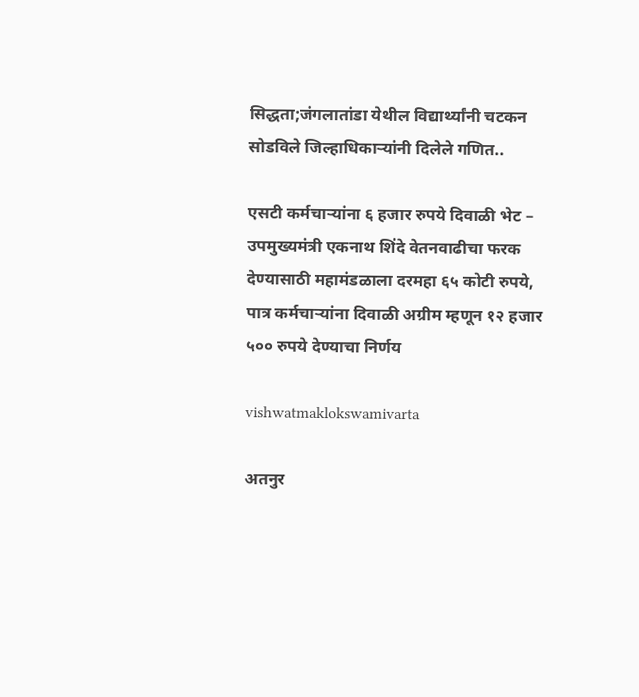सिद्धता;जंगलातांडा येथील विद्यार्थ्यांनी चटकन सोडविले जिल्हाधिकाऱ्यांनी दिलेले गणित..

एसटी कर्मचाऱ्यांना ६ हजार रुपये दिवाळी भेट – उपमुख्यमंत्री एकनाथ शिंदे वेतनवाढीचा फरक देण्यासाठी महामंडळाला दरमहा ६५ कोटी रुपये, पात्र कर्मचाऱ्यांना दिवाळी अग्रीम म्हणून १२ हजार ५०० रुपये देण्याचा निर्णय

vishwatmaklokswamivarta

अतनुर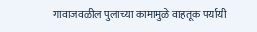गावाजवळील पुलाच्या कामामुळे वाहतूक पर्यायी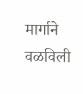मार्गाने वळविली